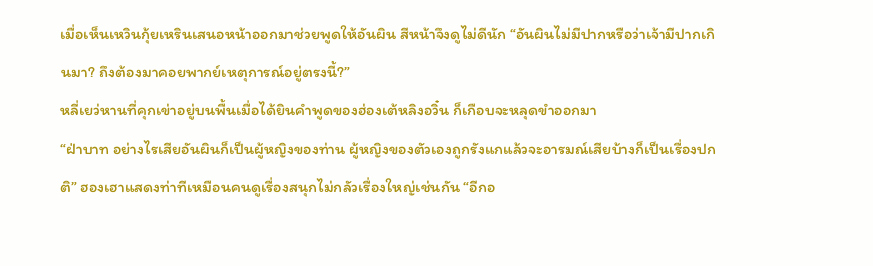เมื่อเห็นเหวินกุ้ยเหรินเสนอหน้าออกมาช่วยพูดให้อันผิน สีหน้าจึงดูไม่ดีนัก “อันผินไม่มีปากหรือว่าเจ้ามีปากเกินมา? ถึงต้องมาคอยพากย์เหตุการณ์อยู่ตรงนี้?”
หลี่เยว่หานที่คุกเข่าอยู่บนพื้นเมื่อได้ยินคำพูดของฮ่องเต้หลิงอวิ๋น ก็เกือบจะหลุดขำออกมา
“ฝ่าบาท อย่างไรเสียอันผินก็เป็นผู้หญิงของท่าน ผู้หญิงของตัวเองถูกรังแกแล้วจะอารมณ์เสียบ้างก็เป็นเรื่องปกติ” ฮองเฮาแสดงท่าทีเหมือนคนดูเรื่องสนุกไม่กลัวเรื่องใหญ่เช่นกัน “อีกอ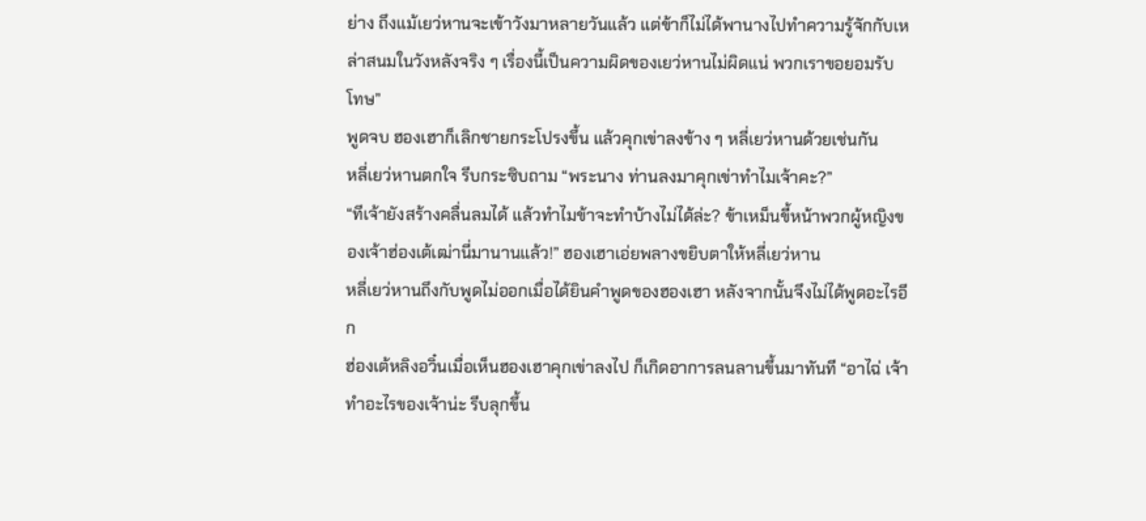ย่าง ถึงแม้เยว่หานจะเข้าวังมาหลายวันแล้ว แต่ข้าก็ไม่ได้พานางไปทำความรู้จักกับเหล่าสนมในวังหลังจริง ๆ เรื่องนี้เป็นความผิดของเยว่หานไม่ผิดแน่ พวกเราขอยอมรับโทษ”
พูดจบ ฮองเฮาก็เลิกชายกระโปรงขึ้น แล้วคุกเข่าลงข้าง ๆ หลี่เยว่หานด้วยเช่นกัน
หลี่เยว่หานตกใจ รีบกระซิบถาม “พระนาง ท่านลงมาคุกเข่าทำไมเจ้าคะ?”
“ทีเจ้ายังสร้างคลื่นลมได้ แล้วทำไมข้าจะทำบ้างไม่ได้ล่ะ? ข้าเหม็นขี้หน้าพวกผู้หญิงของเจ้าฮ่องเต้เฒ่านี่มานานแล้ว!” ฮองเฮาเอ่ยพลางขยิบตาให้หลี่เยว่หาน
หลี่เยว่หานถึงกับพูดไม่ออกเมื่อได้ยินคำพูดของฮองเฮา หลังจากนั้นจึงไม่ได้พูดอะไรอีก
ฮ่องเต้หลิงอวิ๋นเมื่อเห็นฮองเฮาคุกเข่าลงไป ก็เกิดอาการลนลานขึ้นมาทันที “อาไฉ่ เจ้าทำอะไรของเจ้าน่ะ รีบลุกขึ้น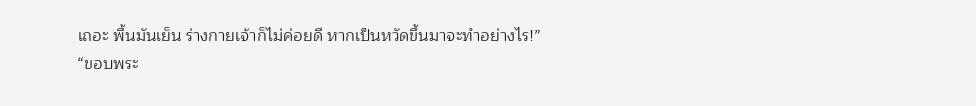เถอะ พื้นมันเย็น ร่างกายเจ้าก็ไม่ค่อยดี หากเป็นหวัดขึ้นมาจะทำอย่างไร!”
“ขอบพระ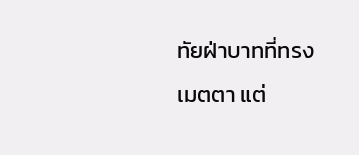ทัยฝ่าบาทที่ทรงเมตตา แต่